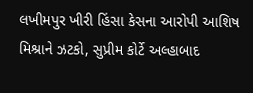લખીમપુર ખીરી હિંસા કેસના આરોપી આશિષ મિશ્રાને ઝટકો, સુપ્રીમ કોર્ટે અલ્હાબાદ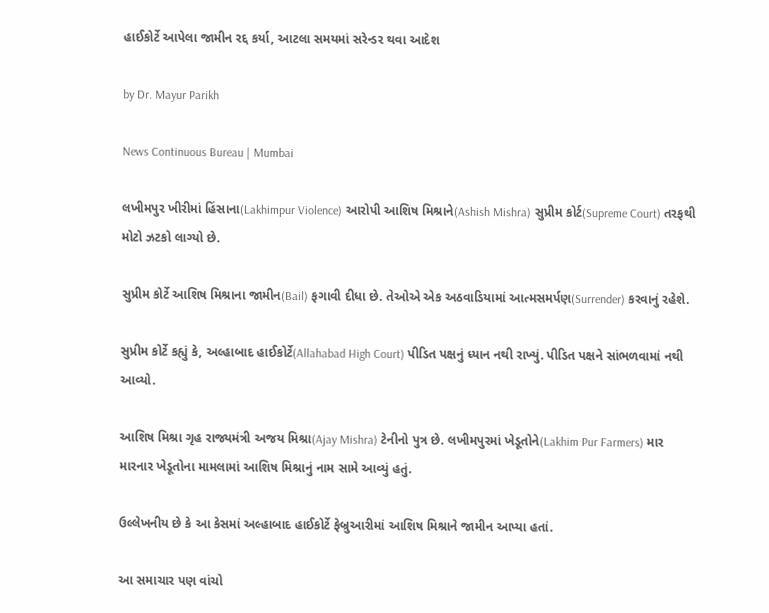હાઈકોર્ટે આપેલા જામીન રદ્દ કર્યા, આટલા સમયમાં સરેન્ડર થવા આદેશ

by Dr. Mayur Parikh

News Continuous Bureau | Mumbai

લખીમપુર ખીરીમાં હિંસાના(Lakhimpur Violence) આરોપી આશિષ મિશ્રાને(Ashish Mishra) સુપ્રીમ કોર્ટ(Supreme Court) તરફથી મોટો ઝટકો લાગ્યો છે.

સુપ્રીમ કોર્ટે આશિષ મિશ્રાના જામીન(Bail) ફગાવી દીધા છે. તેઓએ એક અઠવાડિયામાં આત્મસમર્પણ(Surrender) કરવાનું રહેશે.

સુપ્રીમ કોર્ટે કહ્યું કે, અલ્હાબાદ હાઈકોર્ટે(Allahabad High Court) પીડિત પક્ષનું ધ્યાન નથી રાખ્યું. પીડિત પક્ષને સાંભળવામાં નથી આવ્યો.

આશિષ મિશ્રા ગૃહ રાજ્યમંત્રી અજય મિશ્રા(Ajay Mishra) ટેનીનો પુત્ર છે. લખીમપુરમાં ખેડૂતોને(Lakhim Pur Farmers) માર મારનાર ખેડૂતોના મામલામાં આશિષ મિશ્રાનું નામ સામે આવ્યું હતું.

ઉલ્લેખનીય છે કે આ કેસમાં અલ્હાબાદ હાઈકોર્ટે ફેબ્રુઆરીમાં આશિષ મિશ્રાને જામીન આપ્યા હતાં.

આ સમાચાર પણ વાંચો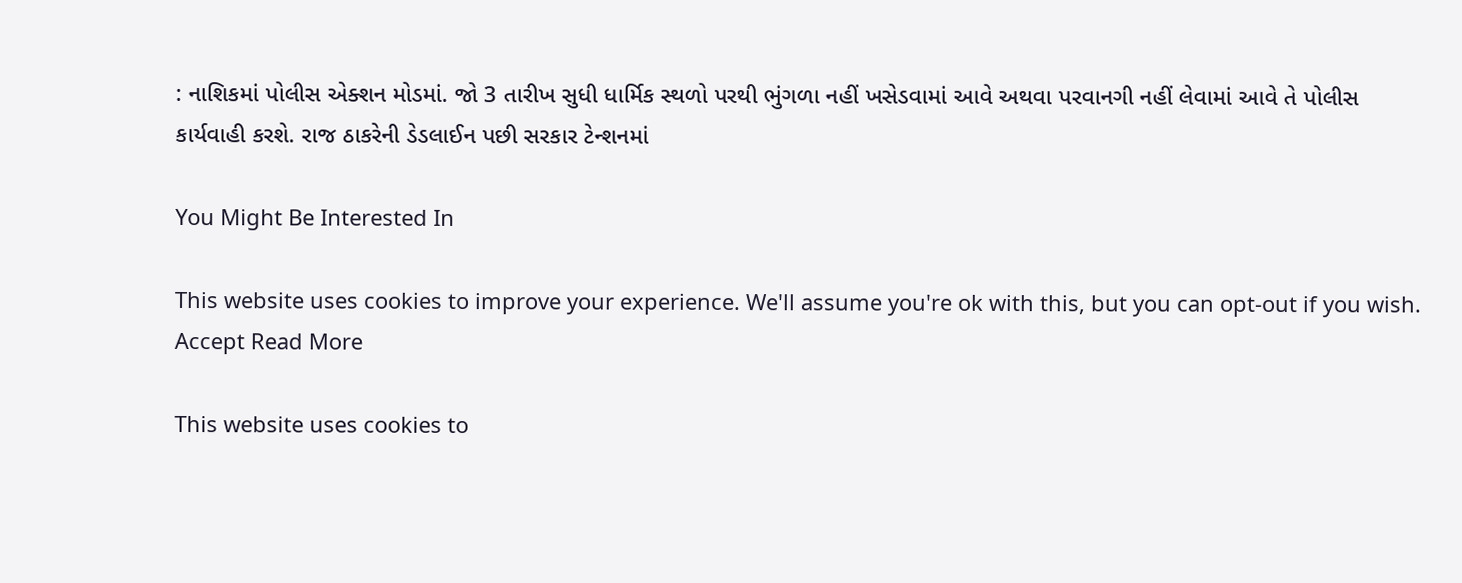: નાશિકમાં પોલીસ એક્શન મોડમાં. જો 3 તારીખ સુધી ધાર્મિક સ્થળો પરથી ભુંગળા નહીં ખસેડવામાં આવે અથવા પરવાનગી નહીં લેવામાં આવે તે પોલીસ કાર્યવાહી કરશે. રાજ ઠાકરેની ડેડલાઈન પછી સરકાર ટેન્શનમાં

You Might Be Interested In

This website uses cookies to improve your experience. We'll assume you're ok with this, but you can opt-out if you wish. Accept Read More

This website uses cookies to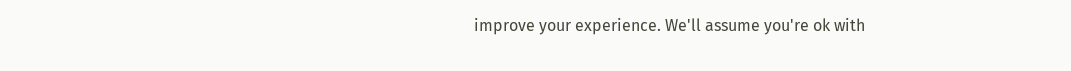improve your experience. We'll assume you're ok with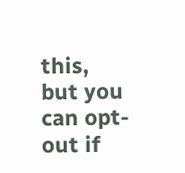this, but you can opt-out if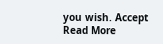you wish. Accept Read More